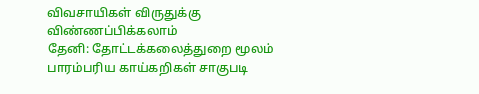விவசாயிகள் விருதுக்கு விண்ணப்பிக்கலாம்
தேனி: தோட்டக்கலைத்துறை மூலம் பாரம்பரிய காய்கறிகள் சாகுபடி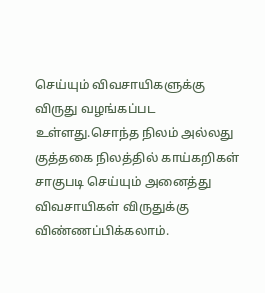செய்யும் விவசாயிகளுக்கு விருது வழங்கப்பட உள்ளது.சொந்த நிலம் அல்லது குத்தகை நிலத்தில் காய்கறிகள் சாகுபடி செய்யும் அனைத்து விவசாயிகள் விருதுக்கு விண்ணப்பிக்கலாம்.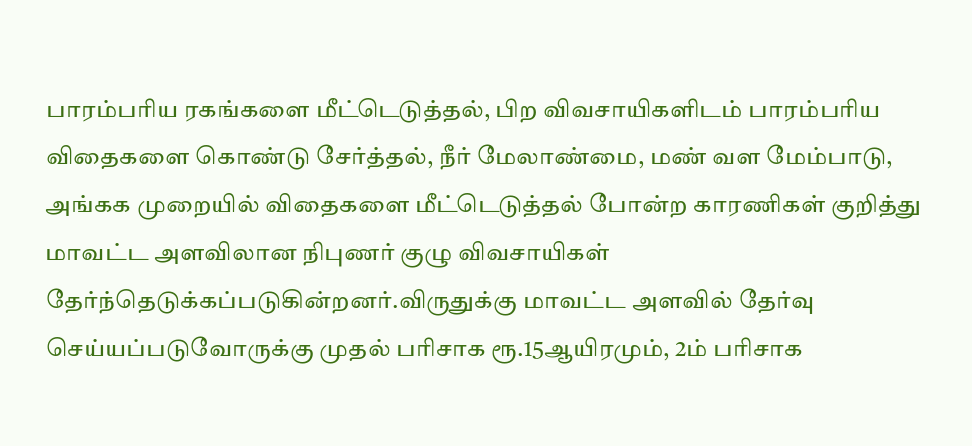பாரம்பரிய ரகங்களை மீட்டெடுத்தல், பிற விவசாயிகளிடம் பாரம்பரிய விதைகளை கொண்டு சேர்த்தல், நீர் மேலாண்மை, மண் வள மேம்பாடு, அங்கக முறையில் விதைகளை மீட்டெடுத்தல் போன்ற காரணிகள் குறித்து மாவட்ட அளவிலான நிபுணர் குழு விவசாயிகள் தேர்ந்தெடுக்கப்படுகின்றனர்.விருதுக்கு மாவட்ட அளவில் தேர்வு செய்யப்படுவோருக்கு முதல் பரிசாக ரூ.15ஆயிரமும், 2ம் பரிசாக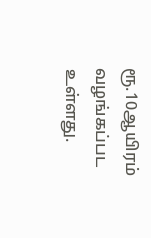ரூ.10ஆயிரம் வழங்கப்பட உள்ளது.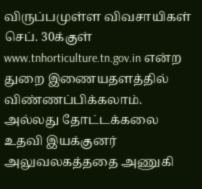விருப்பமுள்ள விவசாயிகள் செப். 30க்குள் www.tnhorticulture.tn.gov.in என்ற துறை இணையதளத்தில் விண்ணப்பிக்கலாம். அல்லது தோட்டக்கலை உதவி இயக்குனர் அலுவலகத்ததை அணுகி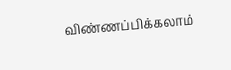விண்ணப்பிக்கலாம்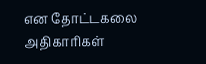என தோட்டகலை அதிகாரிகள்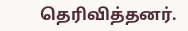தெரிவித்தனர்.